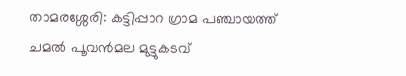താമരശ്ശേരി: കട്ടിപ്പാറ ഗ്രാമ പഞ്ചായത്ത് ചമൽ പൂവൻമല മുട്ടുകടവ്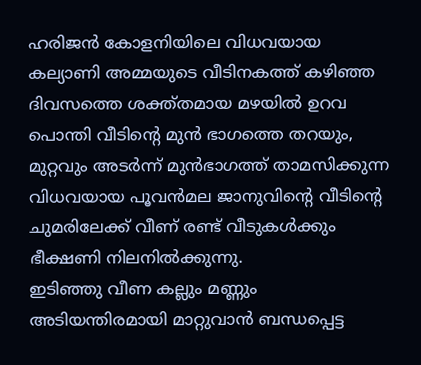ഹരിജൻ കോളനിയിലെ വിധവയായ കല്യാണി അമ്മയുടെ വീടിനകത്ത് കഴിഞ്ഞ ദിവസത്തെ ശക്ത്തമായ മഴയിൽ ഉറവ പൊന്തി വീടിന്റെ മുൻ ഭാഗത്തെ തറയും, മുറ്റവും അടർന്ന് മുൻഭാഗത്ത് താമസിക്കുന്ന വിധവയായ പൂവൻമല ജാനുവിന്റെ വീടിന്റെ ചുമരിലേക്ക് വീണ് രണ്ട് വീടുകൾക്കും ഭീക്ഷണി നിലനിൽക്കുന്നു.
ഇടിഞ്ഞു വീണ കല്ലും മണ്ണും അടിയന്തിരമായി മാറ്റുവാൻ ബന്ധപ്പെട്ട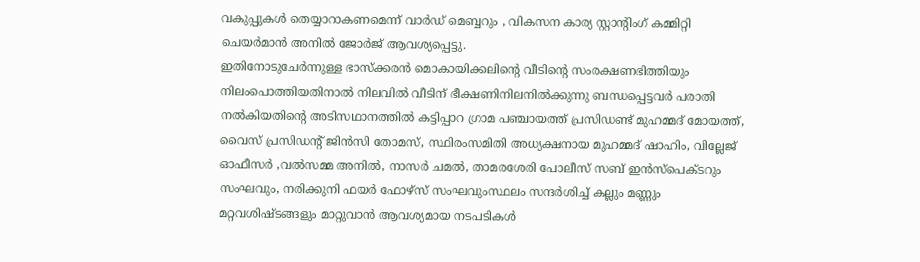വകുപ്പുകൾ തെയ്യാറാകണമെന്ന് വാർഡ് മെബ്ബറും , വികസന കാര്യ സ്റ്റാന്റിംഗ് കമ്മിറ്റി ചെയർമാൻ അനിൽ ജോർജ് ആവശ്യപ്പെട്ടു.
ഇതിനോടുചേർന്നുള്ള ഭാസ്ക്കരൻ മൊകായിക്കലിന്റെ വീടിന്റെ സംരക്ഷണഭിത്തിയും നിലംപൊത്തിയതിനാൽ നിലവിൽ വീടിന് ഭീക്ഷണിനിലനിൽക്കുന്നു ബന്ധപ്പെട്ടവർ പരാതി നൽകിയതിന്റെ അടിസഥാനത്തിൽ കട്ടിപ്പാറ ഗ്രാമ പഞ്ചായത്ത് പ്രസിഡണ്ട് മുഹമ്മദ് മോയത്ത്, വൈസ് പ്രസിഡന്റ് ജിൻസി തോമസ്, സ്ഥിരംസമിതി അധ്യക്ഷനായ മുഹമ്മദ് ഷാഹിം, വില്ലേജ് ഓഫീസർ ,വൽസമ്മ അനിൽ, നാസർ ചമൽ, താമരശേരി പോലീസ് സബ് ഇൻസ്പെക്ടറും സംഘവും, നരിക്കുനി ഫയർ ഫോഴ്സ് സംഘവുംസ്ഥലം സന്ദർശിച്ച് കല്ലും മണ്ണും മറ്റവശിഷ്ടങ്ങളും മാറ്റുവാൻ ആവശ്യമായ നടപടികൾ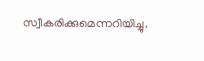സ്വീകരിക്കുമെന്നറിയിച്ചു.